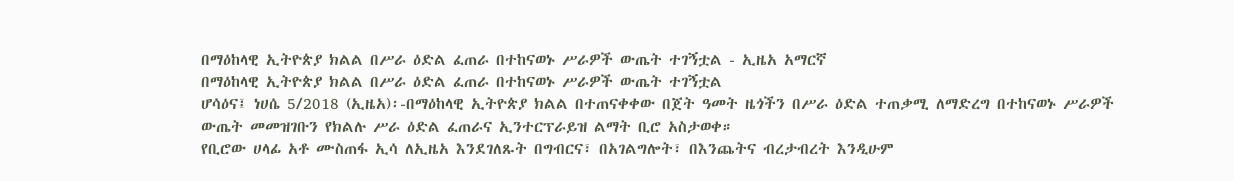በማዕከላዊ ኢትዮጵያ ክልል በሥራ ዕድል ፈጠራ በተከናወኑ ሥራዎች ውጤት ተገኝቷል - ኢዜአ አማርኛ
በማዕከላዊ ኢትዮጵያ ክልል በሥራ ዕድል ፈጠራ በተከናወኑ ሥራዎች ውጤት ተገኝቷል
ሆሳዕና፤ ነሀሴ 5/2018 (ኢዜአ)፡-በማዕከላዊ ኢትዮጵያ ክልል በተጠናቀቀው በጀት ዓመት ዜጎችን በሥራ ዕድል ተጠቃሚ ለማድረግ በተከናወኑ ሥራዎች ውጤት መመዝገቡን የክልሉ ሥራ ዕድል ፈጠራና ኢንተርፕራይዝ ልማት ቢሮ አስታወቀ።
የቢሮው ሀላፊ አቶ ሙስጠፋ ኢሳ ለኢዜአ እንደገለጹት በግብርና፣ በአገልግሎት፣ በእንጨትና ብረታብረት እንዲሁም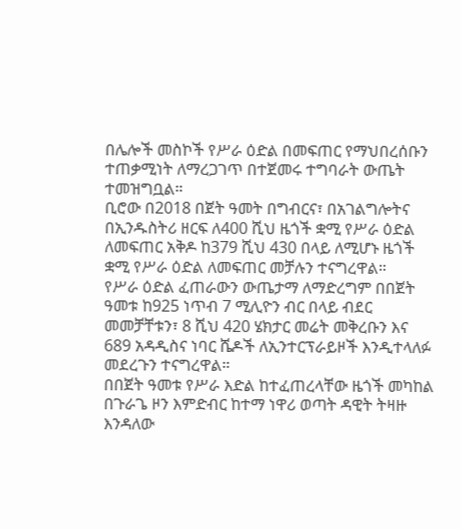በሌሎች መስኮች የሥራ ዕድል በመፍጠር የማህበረሰቡን ተጠቃሚነት ለማረጋገጥ በተጀመሩ ተግባራት ውጤት ተመዝግቧል።
ቢሮው በ2018 በጀት ዓመት በግብርና፣ በአገልግሎትና በኢንዱስትሪ ዘርፍ ለ400 ሺህ ዜጎች ቋሚ የሥራ ዕድል ለመፍጠር አቅዶ ከ379 ሺህ 430 በላይ ለሚሆኑ ዜጎች ቋሚ የሥራ ዕድል ለመፍጠር መቻሉን ተናግረዋል።
የሥራ ዕድል ፈጠራውን ውጤታማ ለማድረግም በበጀት ዓመቱ ከ925 ነጥብ 7 ሚሊዮን ብር በላይ ብደር መመቻቸቱን፣ 8 ሺህ 420 ሄክታር መሬት መቅረቡን እና 689 አዳዲስና ነባር ሼዶች ለኢንተርፕራይዞች እንዲተላለፉ መደረጉን ተናግረዋል።
በበጀት ዓመቱ የሥራ እድል ከተፈጠረላቸው ዜጎች መካከል በጉራጌ ዞን እምድብር ከተማ ነዋሪ ወጣት ዳዊት ትዛዙ እንዳለው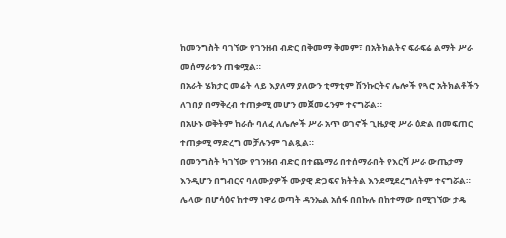ከመንግስት ባገኘው የገንዘብ ብድር በቅመማ ቅመም፣ በአትክልትና ፍራፍሬ ልማት ሥራ መሰማራቱን ጠቁሟል።
በአራት ሄክታር መሬት ላይ እያለማ ያለውን ቲማቲም ሽንኩርትና ሌሎች የጓሮ አትክልቶችን ለገበያ በማቅረብ ተጠቃሚ መሆን መጀመሩንም ተናግሯል።
በአሁኑ ወቅትም ከራሱ ባለፈ ለሌሎች ሥራ አጥ ወገኖች ጊዜያዊ ሥራ ዕድል በመፍጠር ተጠቃሚ ማድረግ መቻሉንም ገልጿል።
በመንግስት ካገኘው የገንዘብ ብድር በተጨማሪ በተሰማራበት የእርሻ ሥራ ውጤታማ እንዲሆን በግብርና ባለሙያዎች ሙያዊ ድጋፍና ክትትል እንደሚደረግለትም ተናግሯል።
ሌላው በሆሳዕና ከተማ ነዋሪ ወጣት ዳንኤል አሰፋ በበኩሉ በከተማው በሚገኘው ታዴ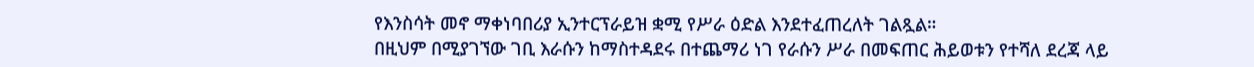የእንስሳት መኖ ማቀነባበሪያ ኢንተርፕራይዝ ቋሚ የሥራ ዕድል እንደተፈጠረለት ገልጿል።
በዚህም በሚያገኘው ገቢ እራሱን ከማስተዳደሩ በተጨማሪ ነገ የራሱን ሥራ በመፍጠር ሕይወቱን የተሻለ ደረጃ ላይ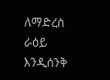ለማድረስ ራዕይ እንዲሰንቅ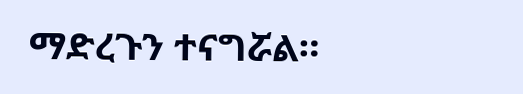ማድረጉን ተናግሯል።